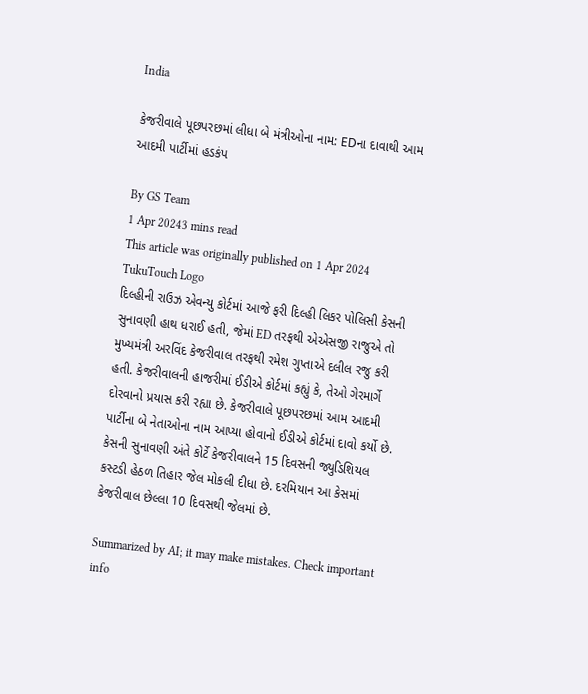India

કેજરીવાલે પૂછપરછમાં લીધા બે મંત્રીઓના નામ: EDના દાવાથી આમ આદમી પાર્ટીમાં હડકંપ

By GS Team
1 Apr 20243 mins read
This article was originally published on 1 Apr 2024
TukuTouch Logo
દિલ્હીની રાઉઝ એવન્યુ કોર્ટમાં આજે ફરી દિલ્હી લિકર પોલિસી કેસની સુનાવણી હાથ ધરાઈ હતી, જેમાં ED તરફથી એએસજી રાજુએ તો મુખ્યમંત્રી અરવિંદ કેજરીવાલ તરફથી રમેશ ગુપ્તાએ દલીલ રજુ કરી હતી. કેજરીવાલની હાજરીમાં ઈડીએ કોર્ટમાં કહ્યું કે, તેઓ ગેરમાર્ગે દોરવાનો પ્રયાસ કરી રહ્યા છે. કેજરીવાલે પૂછપરછમાં આમ આદમી પાર્ટીના બે નેતાઓના નામ આપ્યા હોવાનો ઈડીએ કોર્ટમાં દાવો કર્યો છે. કેસની સુનાવણી અંતે કોર્ટે કેજરીવાલને 15 દિવસની જ્યુડિશિયલ કસ્ટડી હેઠળ તિહાર જેલ મોકલી દીધા છે. દરમિયાન આ કેસમાં કેજરીવાલ છેલ્લા 10 દિવસથી જેલમાં છે.

Summarized by AI; it may make mistakes. Check important info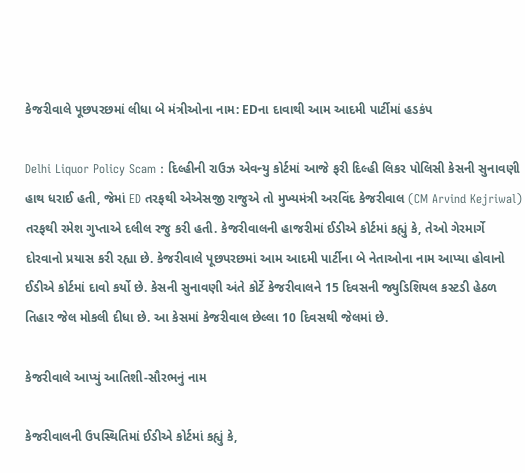કેજરીવાલે પૂછપરછમાં લીધા બે મંત્રીઓના નામ: EDના દાવાથી આમ આદમી પાર્ટીમાં હડકંપ

Delhi Liquor Policy Scam : દિલ્હીની રાઉઝ એવન્યુ કોર્ટમાં આજે ફરી દિલ્હી લિકર પોલિસી કેસની સુનાવણી હાથ ધરાઈ હતી, જેમાં ED તરફથી એએસજી રાજુએ તો મુખ્યમંત્રી અરવિંદ કેજરીવાલ (CM Arvind Kejriwal) તરફથી રમેશ ગુપ્તાએ દલીલ રજુ કરી હતી. કેજરીવાલની હાજરીમાં ઈડીએ કોર્ટમાં કહ્યું કે, તેઓ ગેરમાર્ગે દોરવાનો પ્રયાસ કરી રહ્યા છે. કેજરીવાલે પૂછપરછમાં આમ આદમી પાર્ટીના બે નેતાઓના નામ આપ્યા હોવાનો ઈડીએ કોર્ટમાં દાવો કર્યો છે. કેસની સુનાવણી અંતે કોર્ટે કેજરીવાલને 15 દિવસની જ્યુડિશિયલ કસ્ટડી હેઠળ તિહાર જેલ મોકલી દીધા છે. આ કેસમાં કેજરીવાલ છેલ્લા 10 દિવસથી જેલમાં છે.

કેજરીવાલે આપ્યું આતિશી-સૌરભનું નામ

કેજરીવાલની ઉપસ્થિતિમાં ઈડીએ કોર્ટમાં કહ્યું કે,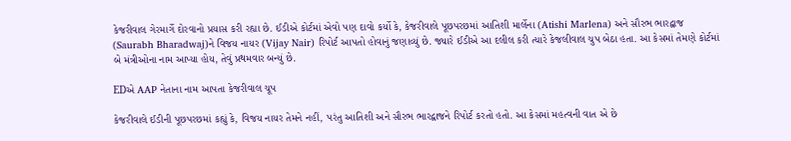કેજરીવાલ ગેરમાર્ગે દોરવાનો પ્રયાસ કરી રહ્યા છે. ઈડીએ કોર્ટમાં એવો પણ દાવો કર્યો કે, કેજરીવાલે પૂછપરછમાં આતિશી માર્લેના (Atishi Marlena) અને સૌરભ ભારદ્વાજ (Saurabh Bharadwaj)ને વિજય નાયર (Vijay Nair) રિપોર્ટ આપતો હોવાનું જણાવ્યું છે. જ્યારે ઈડીએ આ દલીલ કરી ત્યારે કેજલીવાલ ચુપ બેઠા હતા. આ કેસમાં તેમણે કોર્ટમાં બે મંત્રીઓના નામ આપ્યા હોય, તેવું પ્રથમવાર બન્યું છે.

EDએ AAP નેતાના નામ આપતા કેજરીવાલ ચૂપ

કેજરીવાલે ઈડીની પૂછપરછમાં કહ્યું કે, વિજય નાયર તેમને નહીં, પરંતુ આતિશી અને સૌરભ ભારદ્વાજને રિપોર્ટ કરતો હતો. આ કેસમાં મહત્વની વાત એ છે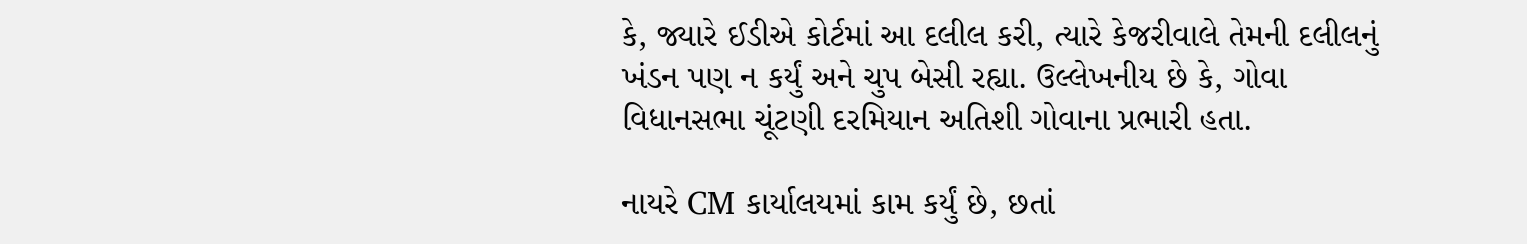કે, જ્યારે ઈડીએ કોર્ટમાં આ દલીલ કરી, ત્યારે કેજરીવાલે તેમની દલીલનું ખંડન પણ ન કર્યું અને ચુપ બેસી રહ્યા. ઉલ્લેખનીય છે કે, ગોવા વિધાનસભા ચૂંટણી દરમિયાન અતિશી ગોવાના પ્રભારી હતા.

નાયરે CM કાર્યાલયમાં કામ કર્યું છે, છતાં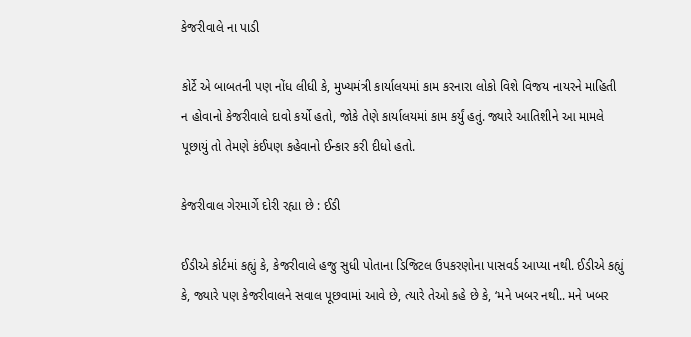કેજરીવાલે ના પાડી

કોર્ટે એ બાબતની પણ નોંધ લીધી કે, મુખ્યમંત્રી કાર્યાલયમાં કામ કરનારા લોકો વિશે વિજય નાયરને માહિતી ન હોવાનો કેજરીવાલે દાવો કર્યો હતો, જોકે તેણે કાર્યાલયમાં કામ કર્યું હતું. જ્યારે આતિશીને આ મામલે પૂછાયું તો તેમણે કંઈપણ કહેવાનો ઈન્કાર કરી દીધો હતો.

કેજરીવાલ ગેરમાર્ગે દોરી રહ્યા છે : ઈડી

ઈડીએ કોર્ટમાં કહ્યું કે, કેજરીવાલે હજુ સુધી પોતાના ડિજિટલ ઉપકરણોના પાસવર્ડ આપ્યા નથી. ઈડીએ કહ્યું કે, જ્યારે પણ કેજરીવાલને સવાલ પૂછવામાં આવે છે, ત્યારે તેઓ કહે છે કે, ‘મને ખબર નથી.. મને ખબર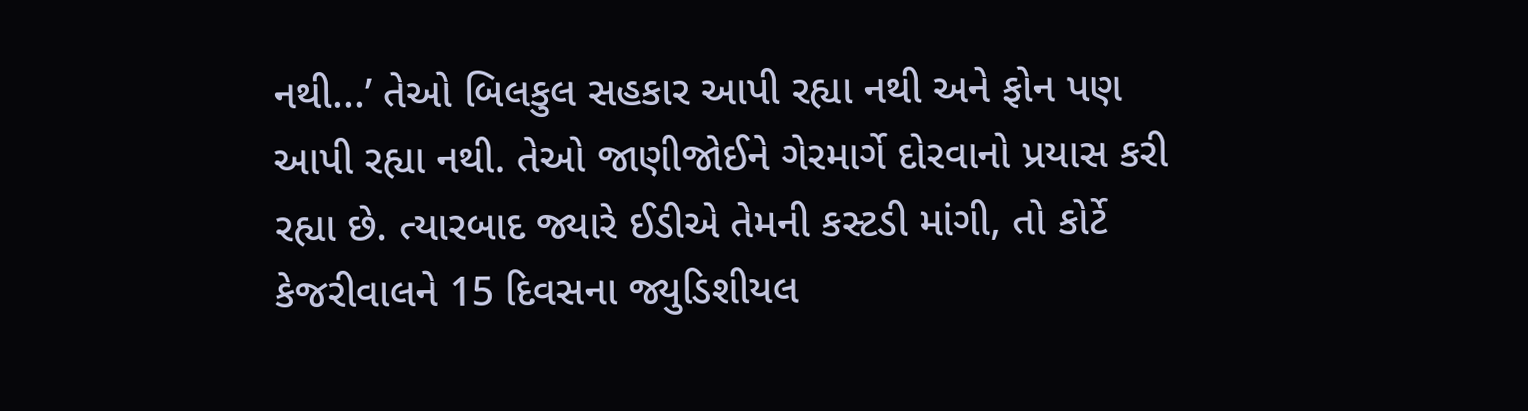નથી...’ તેઓ બિલકુલ સહકાર આપી રહ્યા નથી અને ફોન પણ આપી રહ્યા નથી. તેઓ જાણીજોઈને ગેરમાર્ગે દોરવાનો પ્રયાસ કરી રહ્યા છે. ત્યારબાદ જ્યારે ઈડીએ તેમની કસ્ટડી માંગી, તો કોર્ટે કેજરીવાલને 15 દિવસના જ્યુડિશીયલ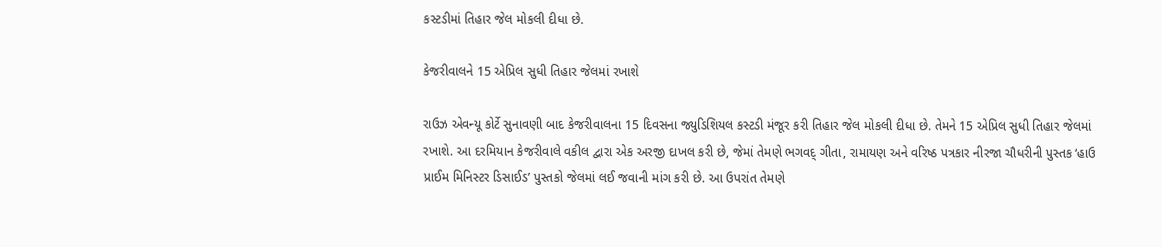કસ્ટડીમાં તિહાર જેલ મોકલી દીધા છે.

કેજરીવાલને 15 એપ્રિલ સુધી તિહાર જેલમાં રખાશે

રાઉઝ એવન્યૂ કોર્ટે સુનાવણી બાદ કેજરીવાલના 15 દિવસના જ્યુડિશિયલ કસ્ટડી મંજૂર કરી તિહાર જેલ મોકલી દીધા છે. તેમને 15 એપ્રિલ સુધી તિહાર જેલમાં રખાશે. આ દરમિયાન કેજરીવાલે વકીલ દ્વારા એક અરજી દાખલ કરી છે, જેમાં તેમણે ભગવદ્ ગીતા, રામાયણ અને વરિષ્ઠ પત્રકાર નીરજા ચૌધરીની પુસ્તક ‘હાઉ પ્રાઈમ મિનિસ્ટર ડિસાઈડ’ પુસ્તકો જેલમાં લઈ જવાની માંગ કરી છે. આ ઉપરાંત તેમણે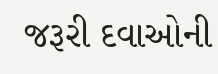જરૂરી દવાઓની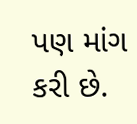પણ માંગ કરી છે.